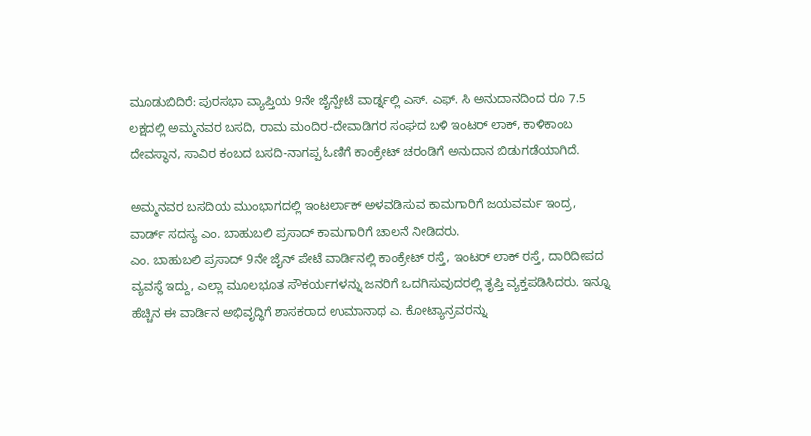ಮೂಡುಬಿದಿರೆ: ಪುರಸಭಾ ವ್ಯಾಪ್ತಿಯ 9ನೇ ಜೈನ್ಪೇಟೆ ವಾರ್ಡ್ನಲ್ಲಿ ಎಸ್. ಎಫ್. ಸಿ ಅನುದಾನದಿಂದ ರೂ 7.5 ಲಕ್ಷದಲ್ಲಿ ಅಮ್ಮನವರ ಬಸದಿ, ರಾಮ ಮಂದಿರ-ದೇವಾಡಿಗರ ಸಂಘದ ಬಳಿ ಇಂಟರ್ ಲಾಕ್, ಕಾಳಿಕಾಂಬ ದೇವಸ್ಥಾನ, ಸಾವಿರ ಕಂಬದ ಬಸದಿ-ನಾಗಪ್ಪ ಓಣಿಗೆ ಕಾಂಕ್ರೇಟ್ ಚರಂಡಿಗೆ ಅನುದಾನ ಬಿಡುಗಡೆಯಾಗಿದೆ.

ಅಮ್ಮನವರ ಬಸದಿಯ ಮುಂಭಾಗದಲ್ಲಿ ಇಂಟರ್ಲಾಕ್ ಅಳವಡಿಸುವ ಕಾಮಗಾರಿಗೆ ಜಯವರ್ಮ ಇಂದ್ರ, ವಾರ್ಡ್ ಸದಸ್ಯ ಎಂ. ಬಾಹುಬಲಿ ಪ್ರಸಾದ್ ಕಾಮಗಾರಿಗೆ ಚಾಲನೆ ನೀಡಿದರು.
ಎಂ. ಬಾಹುಬಲಿ ಪ್ರಸಾದ್ 9ನೇ ಜೈನ್ ಪೇಟೆ ವಾರ್ಡಿನಲ್ಲಿ ಕಾಂಕ್ರೇಟ್ ರಸ್ತೆ, ಇಂಟರ್ ಲಾಕ್ ರಸ್ತೆ, ದಾರಿದೀಪದ ವ್ಯವಸ್ಥೆ ಇದ್ದು, ಎಲ್ಲಾ ಮೂಲಭೂತ ಸೌಕರ್ಯಗಳನ್ನು ಜನರಿಗೆ ಒದಗಿಸುವುದರಲ್ಲಿ ತೃಪ್ತಿ ವ್ಯಕ್ತಪಡಿಸಿದರು. ಇನ್ನೂ ಹೆಚ್ಚಿನ ಈ ವಾರ್ಡಿನ ಅಭಿವೃದ್ಧಿಗೆ ಶಾಸಕರಾದ ಉಮಾನಾಥ ಎ. ಕೋಟ್ಯಾನ್ರವರನ್ನು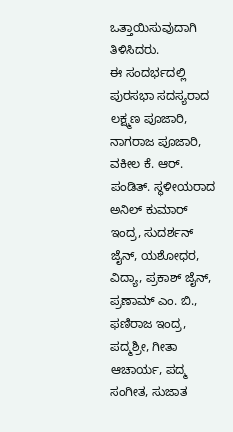ಒತ್ತಾಯಿಸುವುದಾಗಿ ತಿಳಿಸಿದರು.
ಈ ಸಂದರ್ಭದಲ್ಲಿ ಪುರಸಭಾ ಸದಸ್ಯರಾದ ಲಕ್ಷ್ಮಣ ಪೂಜಾರಿ, ನಾಗರಾಜ ಪೂಜಾರಿ, ವಕೀಲ ಕೆ. ಆರ್. ಪಂಡಿತ್. ಸ್ಥಳೀಯರಾದ ಅನಿಲ್ ಕುಮಾರ್ ಇಂದ್ರ, ಸುದರ್ಶನ್ ಜೈನ್, ಯಶೋಧರ, ವಿದ್ಯಾ, ಪ್ರಕಾಶ್ ಜೈನ್, ಪ್ರಣಾಮ್ ಎಂ. ಬಿ., ಫಣಿರಾಜ ಇಂದ್ರ, ಪದ್ಮಶ್ರೀ, ಗೀತಾ ಆಚಾರ್ಯ, ಪದ್ಮ ಸಂಗೀತ, ಸುಜಾತ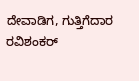ದೇವಾಡಿಗ, ಗುತ್ತಿಗೆದಾರ ರವಿಶಂಕರ್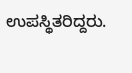ಉಪಸ್ಥಿತರಿದ್ದರು.